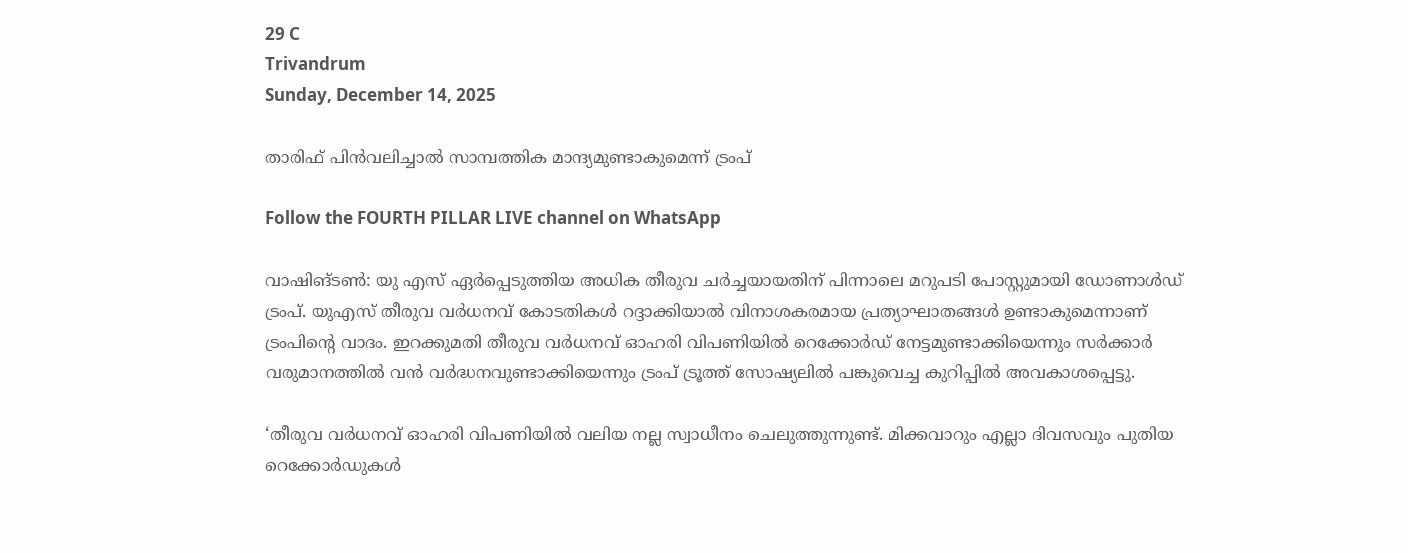29 C
Trivandrum
Sunday, December 14, 2025

താരിഫ് പിൻവലിച്ചാൽ സാമ്പത്തിക മാന്ദ്യമുണ്ടാകുമെന്ന് ട്രംപ്

Follow the FOURTH PILLAR LIVE channel on WhatsApp

വാഷിങ്ടൺ: യു എസ് ഏർപ്പെടുത്തിയ അധിക തീരുവ ചർച്ചയായതിന് പിന്നാലെ മറുപടി പോസ്റ്റുമായി ഡോണാൾഡ് ട്രംപ്. യുഎസ് തീരുവ വർധനവ് കോടതികൾ റദ്ദാക്കിയാൽ വിനാശകരമായ പ്രത്യാഘാതങ്ങൾ ഉണ്ടാകുമെന്നാണ് ട്രംപിന്റെ വാദം. ഇറക്കുമതി തീരുവ വർധനവ് ഓഹരി വിപണിയിൽ റെക്കോർഡ് നേട്ടമുണ്ടാക്കിയെന്നും സർക്കാർ വരുമാനത്തിൽ വൻ വർദ്ധനവുണ്ടാക്കിയെന്നും ട്രംപ് ട്രൂത്ത് സോഷ്യലിൽ പങ്കുവെച്ച കുറിപ്പിൽ അവകാശപ്പെട്ടു.

‘തീരുവ വർധനവ് ഓഹരി വിപണിയിൽ വലിയ നല്ല സ്വാധീനം ചെലുത്തുന്നുണ്ട്. മിക്കവാറും എല്ലാ ദിവസവും പുതിയ റെക്കോർഡുകൾ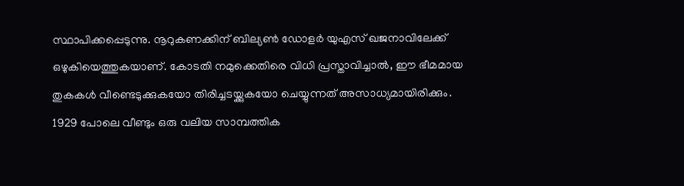സ്ഥാപിക്കപ്പെടുന്നു. നൂറുകണക്കിന് ബില്യൺ ഡോളർ യുഎസ് ഖജനാവിലേക്ക് ഒഴുകിയെത്തുകയാണ്. കോടതി നമുക്കെതിരെ വിധി പ്രസ്താവിച്ചാൽ, ഈ ഭീമമായ തുകകൾ വീണ്ടെടുക്കുകയോ തിരിച്ചടയ്ക്കുകയോ ചെയ്യുന്നത് അസാധ്യമായിരിക്കും. 1929 പോലെ വീണ്ടും ഒരു വലിയ സാമ്പത്തിക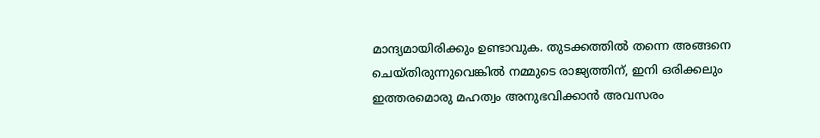മാന്ദ്യമായിരിക്കും ഉണ്ടാവുക. തുടക്കത്തിൽ തന്നെ അങ്ങനെ ചെയ്തിരുന്നുവെങ്കിൽ നമ്മുടെ രാജ്യത്തിന്, ഇനി ഒരിക്കലും ഇത്തരമൊരു മഹത്വം അനുഭവിക്കാൻ അവസരം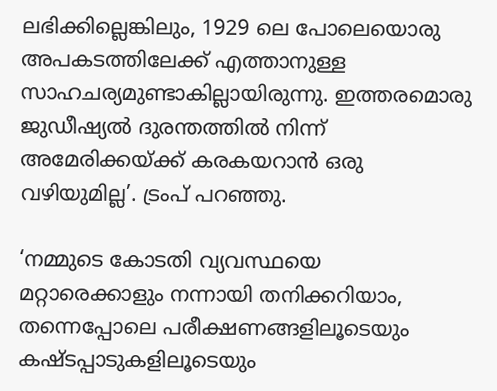ലഭിക്കില്ലെങ്കിലും, 1929 ലെ പോലെയൊരു അപകടത്തിലേക്ക് എത്താനുള്ള സാഹചര്യമുണ്ടാകില്ലായിരുന്നു. ഇത്തരമൊരു ജുഡീഷ്യൽ ദുരന്തത്തിൽ നിന്ന് അമേരിക്കയ്ക്ക് കരകയറാൻ ഒരു വഴിയുമില്ല’. ട്രംപ് പറഞ്ഞു.

‘നമ്മുടെ കോടതി വ്യവസ്ഥയെ മറ്റാരെക്കാളും നന്നായി തനിക്കറിയാം, തന്നെപ്പോലെ പരീക്ഷണങ്ങളിലൂടെയും കഷ്ടപ്പാടുകളിലൂടെയും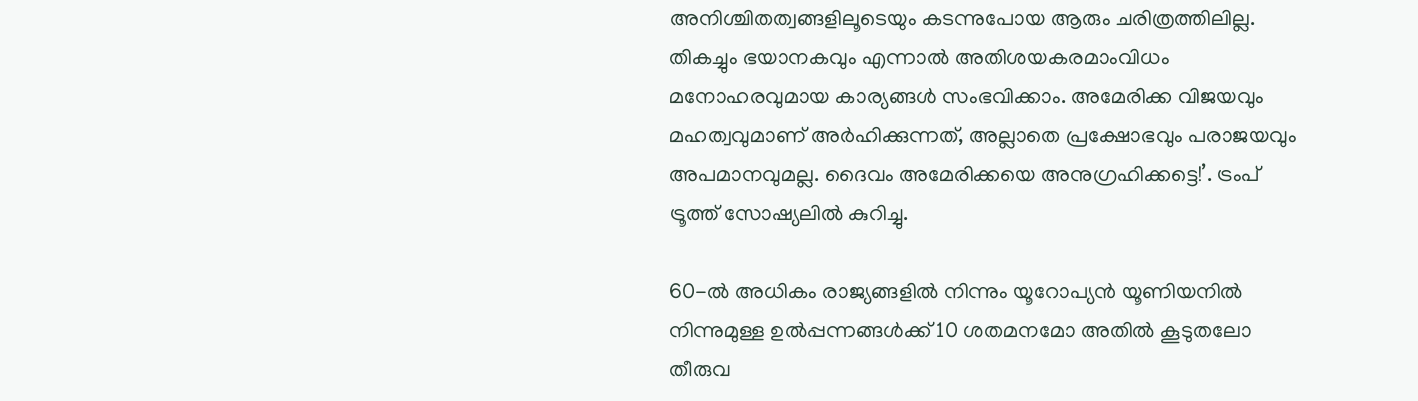അനിശ്ചിതത്വങ്ങളിലൂടെയും കടന്നുപോയ ആരും ചരിത്രത്തിലില്ല. തികച്ചും ഭയാനകവും എന്നാൽ അതിശയകരമാംവിധം മനോഹരവുമായ കാര്യങ്ങൾ സംഭവിക്കാം. അമേരിക്ക വിജയവും മഹത്വവുമാണ് അർഹിക്കുന്നത്, അല്ലാതെ പ്രക്ഷോഭവും പരാജയവും അപമാനവുമല്ല. ദൈവം അമേരിക്കയെ അനുഗ്രഹിക്കട്ടെ!’. ട്രംപ് ട്രൂത്ത് സോഷ്യലിൽ കുറിച്ചു.

60-ൽ അധികം രാജ്യങ്ങളിൽ നിന്നും യൂറോപ്യൻ യൂണിയനിൽ നിന്നുമുള്ള ഉൽപ്പന്നങ്ങൾക്ക് 10 ശതമനമോ അതിൽ കൂടുതലോ തീരുവ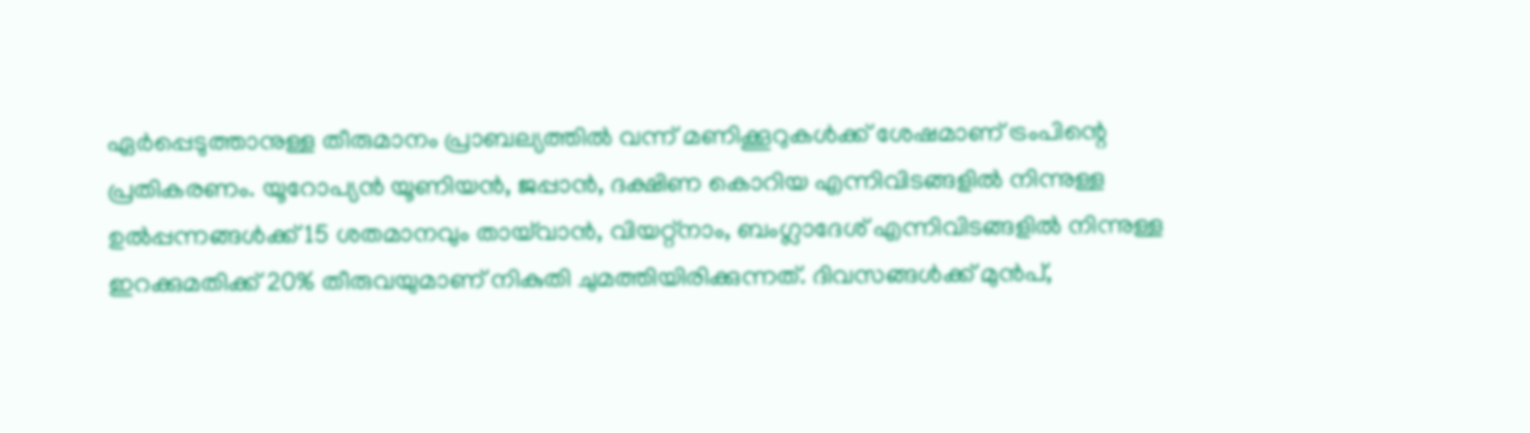ഏർപ്പെടുത്താനുള്ള തീരുമാനം പ്രാബല്യത്തിൽ വന്ന് മണിക്കൂറുകൾക്ക് ശേഷമാണ് ട്രംപിന്റെ പ്രതികരണം. യൂറോപ്യൻ യൂണിയൻ, ജപ്പാൻ, ദക്ഷിണ കൊറിയ എന്നിവിടങ്ങളിൽ നിന്നുള്ള ഉൽപ്പന്നങ്ങൾക്ക് 15 ശതമാനവും തായ്‌വാൻ, വിയറ്റ്നാം, ബംഗ്ലാദേശ് എന്നിവിടങ്ങളിൽ നിന്നുള്ള ഇറക്കുമതിക്ക് 20% തീരുവയുമാണ് നികുതി ചുമത്തിയിരിക്കുന്നത്. ദിവസങ്ങൾക്ക് മുൻപ്,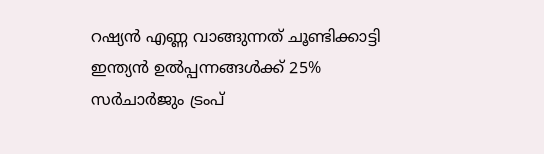റഷ്യൻ എണ്ണ വാങ്ങുന്നത് ചൂണ്ടിക്കാട്ടി ഇന്ത്യൻ ഉൽപ്പന്നങ്ങൾക്ക് 25% സർചാർജും ട്രംപ്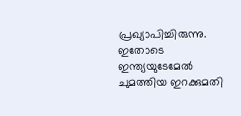പ്രഖ്യാപിച്ചിരുന്നു. ഇതോടെ ഇന്ത്യയുടേമേൽ ചുമത്തിയ ഇറക്കുമതി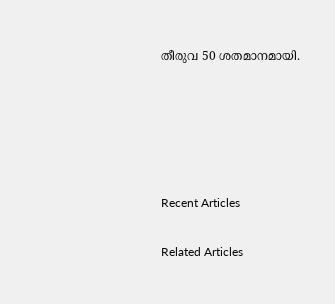തീരുവ 50 ശതമാനമായി.





Recent Articles

Related Articles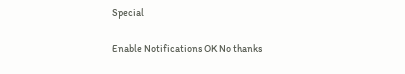Special

Enable Notifications OK No thanks